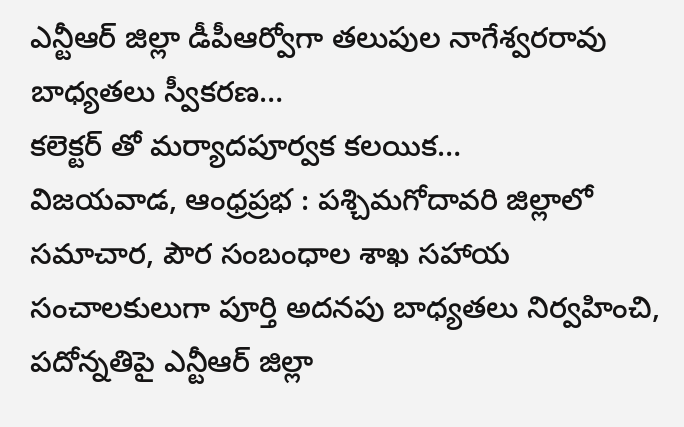ఎన్టీఆర్ జిల్లా డీపీఆర్వోగా తలుపుల నాగేశ్వరరావు
బాధ్యతలు స్వీకరణ…
కలెక్టర్ తో మర్యాదపూర్వక కలయిక…
విజయవాడ, ఆంధ్రప్రభ : పశ్చిమగోదావరి జిల్లాలో సమాచార, పౌర సంబంధాల శాఖ సహాయ సంచాలకులుగా పూర్తి అదనపు బాధ్యతలు నిర్వహించి, పదోన్నతిపై ఎన్టీఆర్ జిల్లా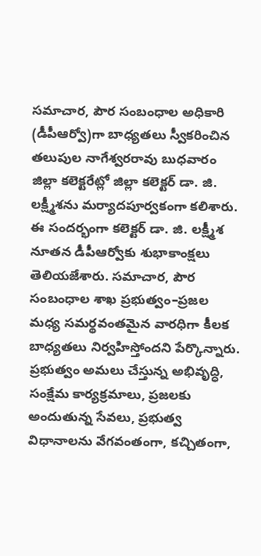సమాచార, పౌర సంబంధాల అధికారి (డీపీఆర్వో)గా బాధ్యతలు స్వీకరించిన తలుపుల నాగేశ్వరరావు బుధవారం జిల్లా కలెక్టరేట్లో జిల్లా కలెక్టర్ డా. జి. లక్ష్మీశను మర్యాదపూర్వకంగా కలిశారు. ఈ సందర్భంగా కలెక్టర్ డా. జి. లక్ష్మీశ నూతన డీపీఆర్వోకు శుభాకాంక్షలు తెలియజేశారు. సమాచార, పౌర సంబంధాల శాఖ ప్రభుత్వం–ప్రజల మధ్య సమర్థవంతమైన వారధిగా కీలక బాధ్యతలు నిర్వహిస్తోందని పేర్కొన్నారు.
ప్రభుత్వం అమలు చేస్తున్న అభివృద్ధి, సంక్షేమ కార్యక్రమాలు, ప్రజలకు అందుతున్న సేవలు, ప్రభుత్వ విధానాలను వేగవంతంగా, కచ్చితంగా,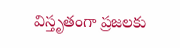విస్తృతంగా ప్రజలకు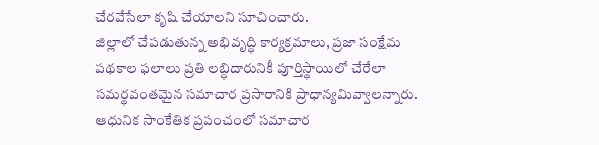చేరవేసేలా కృషి చేయాలని సూచించారు.
జిల్లాలో చేపడుతున్న అభివృద్ధి కార్యక్రమాలు, ప్రజా సంక్షేమ పథకాల ఫలాలు ప్రతి లబ్ధిదారునికీ పూర్తిస్థాయిలో చేరేలా సమర్థవంతమైన సమాచార ప్రసారానికి ప్రాధాన్యమివ్వాలన్నారు. ఆధునిక సాంకేతిక ప్రపంచంలో సమాచార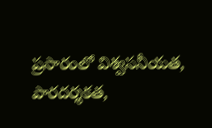ప్రసారంలో విశ్వసనీయత, పారదర్శకత,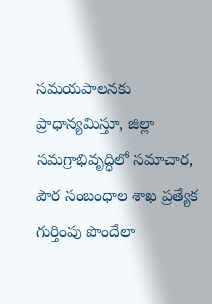సమయపాలనకు ప్రాధాన్యమిస్తూ, జిల్లా సమగ్రాభివృద్ధిలో సమాచార, పౌర సంబంధాల శాఖ ప్రత్యేక గుర్తింపు పొందేలా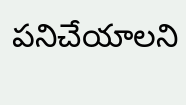పనిచేయాలని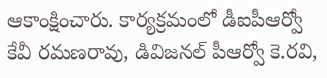ఆకాంక్షించారు. కార్యక్రమంలో డీఐపీఆర్వో కేవీ రమణరావు, డివిజనల్ పీఆర్వో కె.రవి,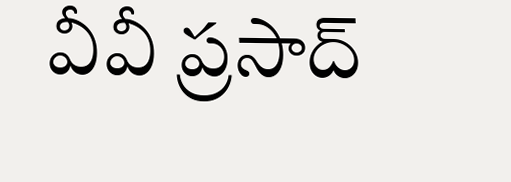వీవీ ప్రసాద్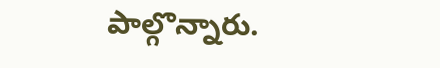పాల్గొన్నారు.